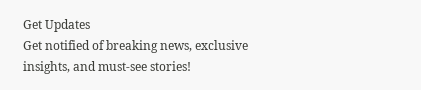Get Updates
Get notified of breaking news, exclusive insights, and must-see stories!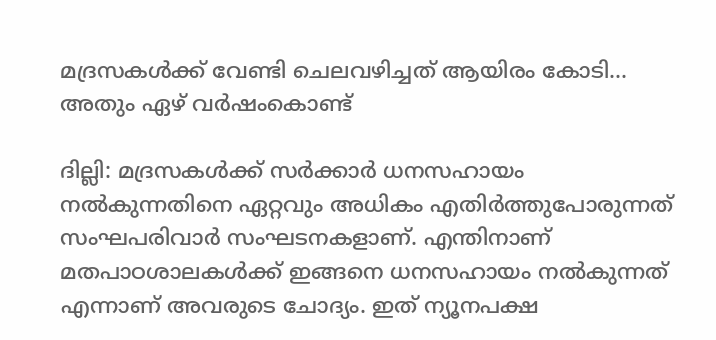മദ്രസകള്‍ക്ക് വേണ്ടി ചെലവഴിച്ചത് ആയിരം കോടി... അതും ഏഴ് വര്‍ഷംകൊണ്ട്

ദില്ലി: മദ്രസകള്‍ക്ക് സര്‍ക്കാര്‍ ധനസഹായം നല്‍കുന്നതിനെ ഏറ്റവും അധികം എതിര്‍ത്തുപോരുന്നത് സംഘപരിവാര്‍ സംഘടനകളാണ്. എന്തിനാണ് മതപാഠശാലകള്‍ക്ക് ഇങ്ങനെ ധനസഹായം നല്‍കുന്നത് എന്നാണ് അവരുടെ ചോദ്യം. ഇത് ന്യൂനപക്ഷ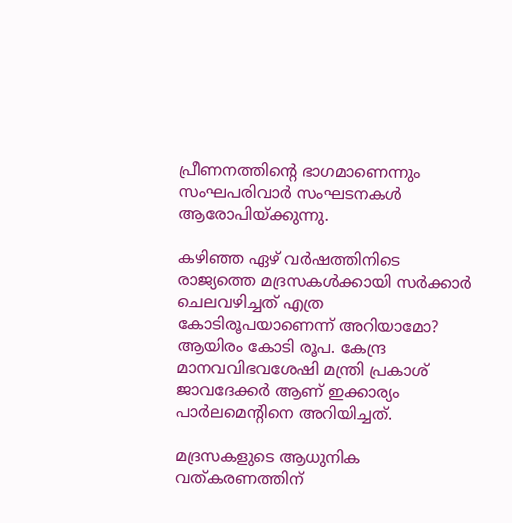പ്രീണനത്തിന്റെ ഭാഗമാണെന്നും സംഘപരിവാര്‍ സംഘടനകള്‍ ആരോപിയ്ക്കുന്നു.

കഴിഞ്ഞ ഏഴ് വര്‍ഷത്തിനിടെ രാജ്യത്തെ മദ്രസകള്‍ക്കായി സര്‍ക്കാര്‍ ചെലവഴിച്ചത് എത്ര കോടിരൂപയാണെന്ന് അറിയാമോ? ആയിരം കോടി രൂപ. കേന്ദ്ര മാനവവിഭവശേഷി മന്ത്രി പ്രകാശ് ജാവദേക്കര്‍ ആണ് ഇക്കാര്യം പാര്‍ലമെന്റിനെ അറിയിച്ചത്.

മദ്രസകളുടെ ആധുനിക വത്കരണത്തിന്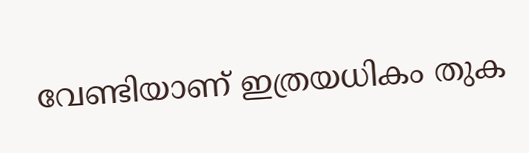വേണ്ടിയാണ് ഇത്രയധികം തുക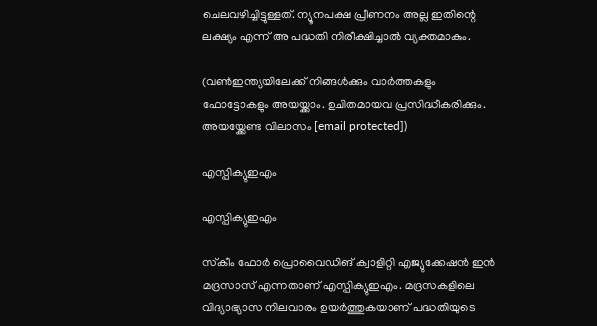ചെലവഴിച്ചിട്ടുള്ളത്. ന്യൂനപക്ഷ പ്രീണനം അല്ല ഇതിന്റെ ലക്ഷ്യം എന്ന് അ പദ്ധതി നിരീക്ഷിച്ചാല്‍ വ്യക്തമാകും.

(വണ്‍ഇന്ത്യയിലേക്ക് നിങ്ങള്‍ക്കും വാര്‍ത്തകളും ഫോട്ടോകളും അയയ്ക്കാം. ഉചിതമായവ പ്രസിദ്ധീകരിക്കും. അയയ്ക്കേണ്ട വിലാസം [email protected])

എസ്പിക്യുഇഎം

എസ്പിക്യുഇഎം

സ്‌കീം ഫോര്‍ പ്രൊവൈഡിങ് ക്വാളിറ്റി എജ്യുക്കേഷന്‍ ഇന്‍ മദ്രസാസ് എന്നതാണ് എസ്പിക്യുഇഎം. മദ്രസകളിലെ വിദ്യാഭ്യാസ നിലവാരം ഉയര്‍ത്തുകയാണ് പദ്ധതിയുടെ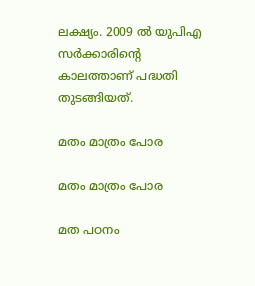ലക്ഷ്യം. 2009 ല്‍ യുപിഎ സര്‍ക്കാരിന്റെ കാലത്താണ് പദ്ധതി തുടങ്ങിയത്.

മതം മാത്രം പോര

മതം മാത്രം പോര

മത പഠനം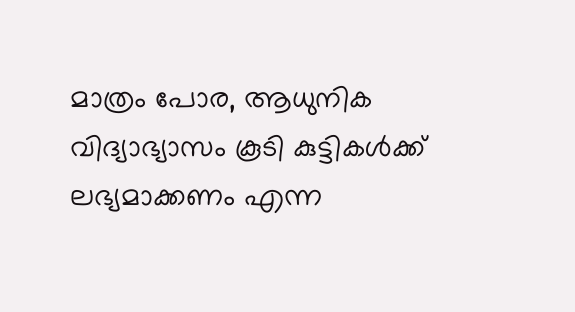മാത്രം പോര, ആധുനിക വിദ്യാഭ്യാസം കൂടി കുട്ടികള്‍ക്ക് ലഭ്യമാക്കണം എന്ന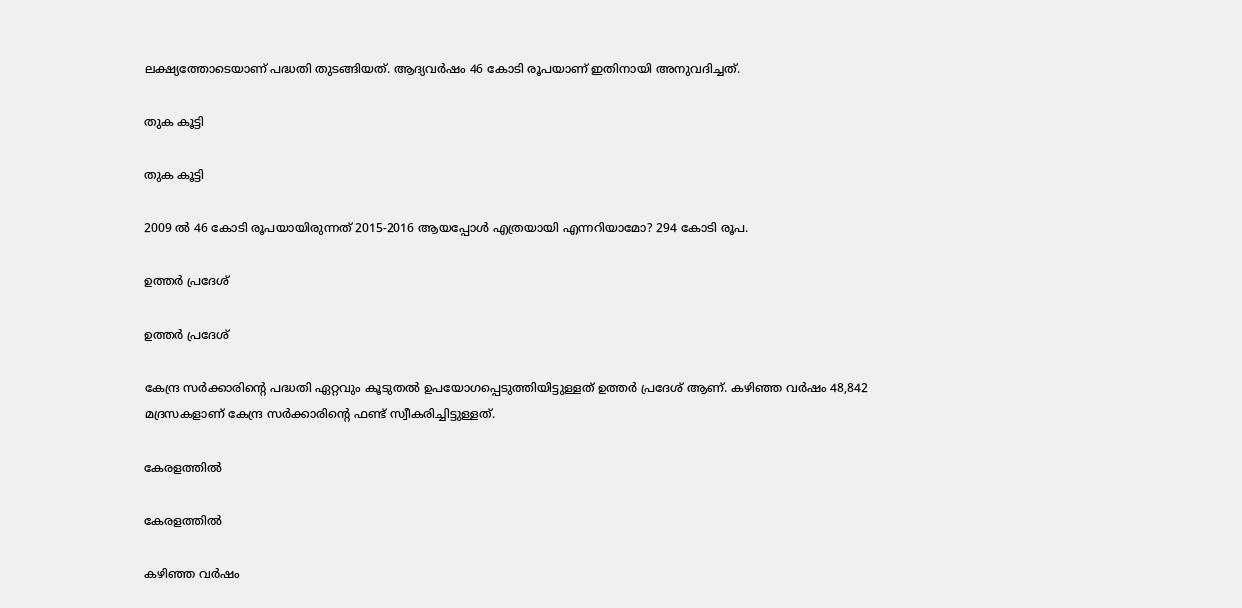ലക്ഷ്യത്തോടെയാണ് പദ്ധതി തുടങ്ങിയത്. ആദ്യവര്‍ഷം 46 കോടി രൂപയാണ് ഇതിനായി അനുവദിച്ചത്.

തുക കൂട്ടി

തുക കൂട്ടി

2009 ല്‍ 46 കോടി രൂപയായിരുന്നത് 2015-2016 ആയപ്പോള്‍ എത്രയായി എന്നറിയാമോ? 294 കോടി രൂപ.

ഉത്തര്‍ പ്രദേശ്

ഉത്തര്‍ പ്രദേശ്

കേന്ദ്ര സര്‍ക്കാരിന്റെ പദ്ധതി ഏറ്റവും കൂടുതല്‍ ഉപയോഗപ്പെടുത്തിയിട്ടുള്ളത് ഉത്തര്‍ പ്രദേശ് ആണ്. കഴിഞ്ഞ വര്‍ഷം 48,842 മദ്രസകളാണ് കേന്ദ്ര സര്‍ക്കാരിന്റെ ഫണ്ട് സ്വീകരിച്ചിട്ടുള്ളത്.

കേരളത്തില്‍

കേരളത്തില്‍

കഴിഞ്ഞ വര്‍ഷം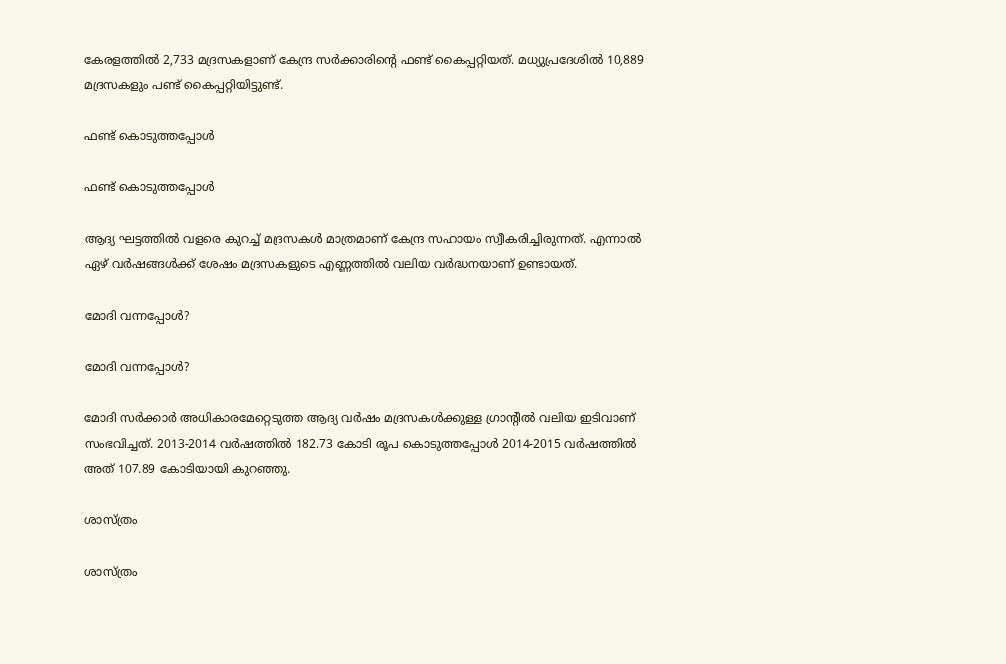കേരളത്തില്‍ 2,733 മദ്രസകളാണ് കേന്ദ്ര സര്‍ക്കാരിന്റെ ഫണ്ട് കൈപ്പറ്റിയത്. മധ്യുപ്രദേശില്‍ 10,889 മദ്രസകളും പണ്ട് കൈപ്പറ്റിയിട്ടുണ്ട്.

ഫണ്ട് കൊടുത്തപ്പോള്‍

ഫണ്ട് കൊടുത്തപ്പോള്‍

ആദ്യ ഘട്ടത്തില്‍ വളരെ കുറച്ച് മദ്രസകള്‍ മാത്രമാണ് കേന്ദ്ര സഹായം സ്വീകരിച്ചിരുന്നത്. എന്നാല്‍ ഏഴ് വര്‍ഷങ്ങള്‍ക്ക് ശേഷം മദ്രസകളുടെ എണ്ണത്തില്‍ വലിയ വര്‍ദ്ധനയാണ് ഉണ്ടായത്.

മോദി വന്നപ്പോള്‍?

മോദി വന്നപ്പോള്‍?

മോദി സര്‍ക്കാര്‍ അധികാരമേറ്റെടുത്ത ആദ്യ വര്‍ഷം മദ്രസകള്‍ക്കുള്ള ഗ്രാന്റില്‍ വലിയ ഇടിവാണ് സംഭവിച്ചത്. 2013-2014 വര്‍ഷത്തില്‍ 182.73 കോടി രൂപ കൊടുത്തപ്പോള്‍ 2014-2015 വര്‍ഷത്തില്‍ അത് 107.89 കോടിയായി കുറഞ്ഞു.

ശാസ്ത്രം

ശാസ്ത്രം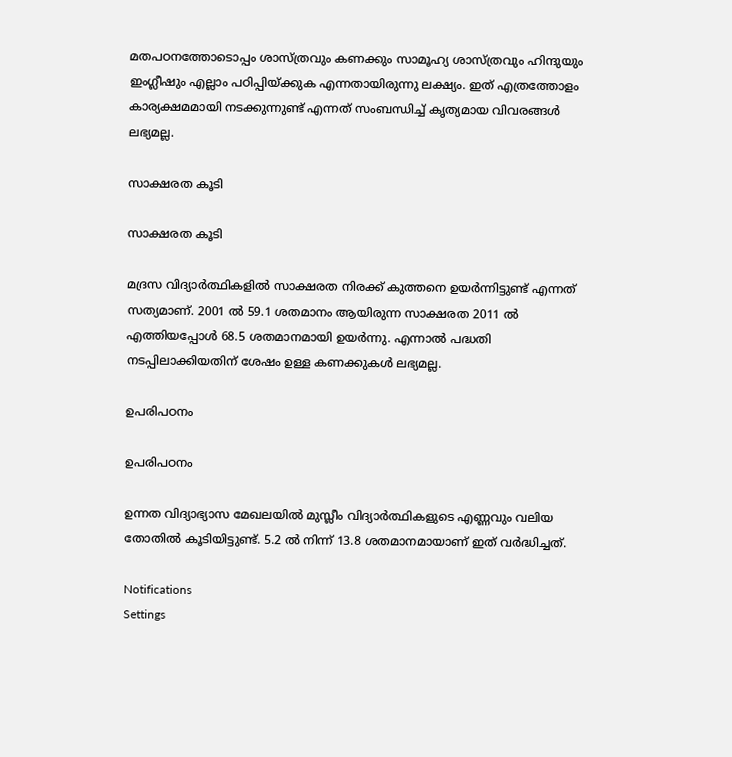മതപഠനത്തോടൊപ്പം ശാസ്ത്രവും കണക്കും സാമൂഹ്യ ശാസ്ത്രവും ഹിന്ദുയും ഇംഗ്ലീഷും എല്ലാം പഠിപ്പിയ്ക്കുക എന്നതായിരുന്നു ലക്ഷ്യം. ഇത് എത്രത്തോളം കാര്യക്ഷമമായി നടക്കുന്നുണ്ട് എന്നത് സംബന്ധിച്ച് കൃത്യമായ വിവരങ്ങള്‍ ലഭ്യമല്ല.

സാക്ഷരത കൂടി

സാക്ഷരത കൂടി

മദ്രസ വിദ്യാര്‍ത്ഥികളില്‍ സാക്ഷരത നിരക്ക് കുത്തനെ ഉയര്‍ന്നിട്ടുണ്ട് എന്നത് സത്യമാണ്. 2001 ല്‍ 59.1 ശതമാനം ആയിരുന്ന സാക്ഷരത 2011 ല്‍ എത്തിയപ്പോള്‍ 68.5 ശതമാനമായി ഉയര്‍ന്നു. എന്നാല്‍ പദ്ധതി നടപ്പിലാക്കിയതിന് ശേഷം ഉള്ള കണക്കുകള്‍ ലഭ്യമല്ല.

ഉപരിപഠനം

ഉപരിപഠനം

ഉന്നത വിദ്യാഭ്യാസ മേഖലയില്‍ മുസ്ലീം വിദ്യാര്‍ത്ഥികളുടെ എണ്ണവും വലിയ തോതില്‍ കൂടിയിട്ടുണ്ട്. 5.2 ല്‍ നിന്ന് 13.8 ശതമാനമായാണ് ഇത് വര്‍ദ്ധിച്ചത്.

Notifications
Settings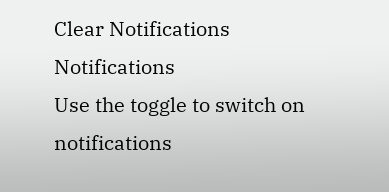Clear Notifications
Notifications
Use the toggle to switch on notifications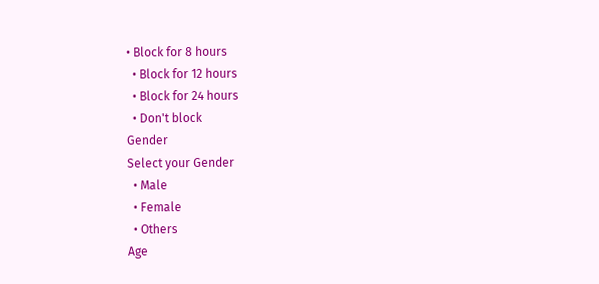• Block for 8 hours
  • Block for 12 hours
  • Block for 24 hours
  • Don't block
Gender
Select your Gender
  • Male
  • Female
  • Others
Age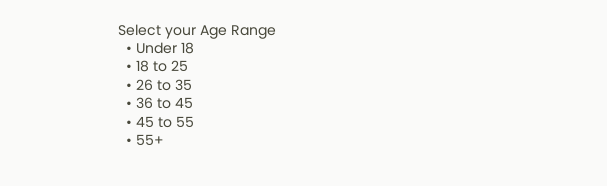Select your Age Range
  • Under 18
  • 18 to 25
  • 26 to 35
  • 36 to 45
  • 45 to 55
  • 55+